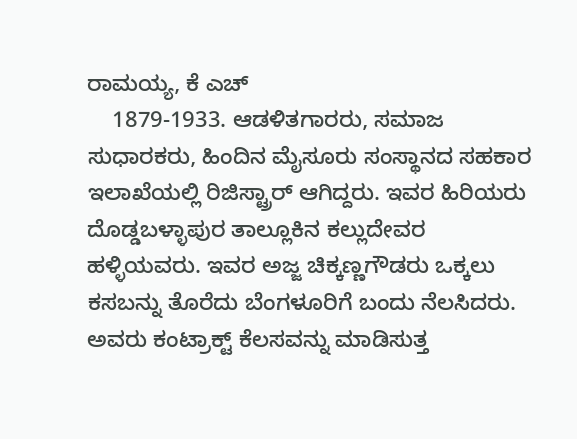ರಾಮಯ್ಯ, ಕೆ ಎಚ್
    1879-1933. ಆಡಳಿತಗಾರರು, ಸಮಾಜ ಸುಧಾರಕರು, ಹಿಂದಿನ ಮೈಸೂರು ಸಂಸ್ಥಾನದ ಸಹಕಾರ ಇಲಾಖೆಯಲ್ಲಿ ರಿಜಿಸ್ಟ್ರಾರ್ ಆಗಿದ್ದರು. ಇವರ ಹಿರಿಯರು ದೊಡ್ಡಬಳ್ಳಾಪುರ ತಾಲ್ಲೂಕಿನ ಕಲ್ಲುದೇವರ ಹಳ್ಳಿಯವರು. ಇವರ ಅಜ್ಜ ಚಿಕ್ಕಣ್ಣಗೌಡರು ಒಕ್ಕಲು ಕಸಬನ್ನು ತೊರೆದು ಬೆಂಗಳೂರಿಗೆ ಬಂದು ನೆಲಸಿದರು. ಅವರು ಕಂಟ್ರಾಕ್ಟ್ ಕೆಲಸವನ್ನು ಮಾಡಿಸುತ್ತ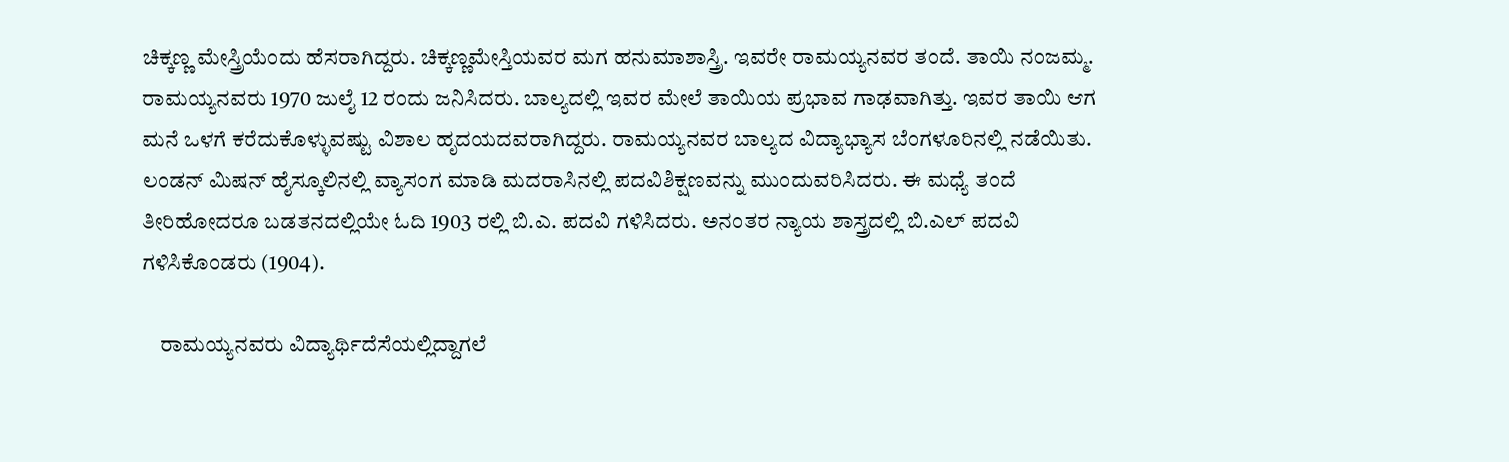ಚಿಕ್ಕಣ್ಣ ಮೇಸ್ತ್ರಿಯೆಂದು ಹೆಸರಾಗಿದ್ದರು. ಚಿಕ್ಕಣ್ಣಮೇಸ್ತಿಯವರ ಮಗ ಹನುಮಾಶಾಸ್ತ್ರಿ. ಇವರೇ ರಾಮಯ್ಯನವರ ತಂದೆ. ತಾಯಿ ನಂಜಮ್ಮ. ರಾಮಯ್ಯನವರು 1970 ಜುಲೈ 12 ರಂದು ಜನಿಸಿದರು. ಬಾಲ್ಯದಲ್ಲಿ ಇವರ ಮೇಲೆ ತಾಯಿಯ ಪ್ರಭಾವ ಗಾಢವಾಗಿತ್ತು. ಇವರ ತಾಯಿ ಆಗ ಮನೆ ಒಳಗೆ ಕರೆದುಕೊಳ್ಳುವಷ್ಟು ವಿಶಾಲ ಹೃದಯದವರಾಗಿದ್ದರು. ರಾಮಯ್ಯನವರ ಬಾಲ್ಯದ ವಿದ್ಯಾಭ್ಯಾಸ ಬೆಂಗಳೂರಿನಲ್ಲಿ ನಡೆಯಿತು. ಲಂಡನ್ ಮಿಷನ್ ಹೈಸ್ಕೂಲಿನಲ್ಲಿ ವ್ಯಾಸಂಗ ಮಾಡಿ ಮದರಾಸಿನಲ್ಲಿ ಪದವಿಶಿಕ್ಷಣವನ್ನು ಮುಂದುವರಿಸಿದರು. ಈ ಮಧ್ಯೆ ತಂದೆ ತೀರಿಹೋದರೂ ಬಡತನದಲ್ಲಿಯೇ ಓದಿ 1903 ರಲ್ಲಿ ಬಿ.ಎ. ಪದವಿ ಗಳಿಸಿದರು. ಅನಂತರ ನ್ಯಾಯ ಶಾಸ್ತ್ರದಲ್ಲಿ ಬಿ.ಎಲ್ ಪದವಿ ಗಳಿಸಿಕೊಂಡರು (1904).

    ರಾಮಯ್ಯನವರು ವಿದ್ಯಾರ್ಥಿದೆಸೆಯಲ್ಲಿದ್ದಾಗಲೆ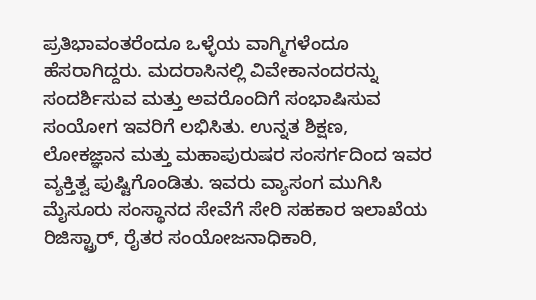ಪ್ರತಿಭಾವಂತರೆಂದೂ ಒಳ್ಳೆಯ ವಾಗ್ಮಿಗಳೆಂದೂ ಹೆಸರಾಗಿದ್ದರು. ಮದರಾಸಿನಲ್ಲಿ ವಿವೇಕಾನಂದರನ್ನು ಸಂದರ್ಶಿಸುವ ಮತ್ತು ಅವರೊಂದಿಗೆ ಸಂಭಾಷಿಸುವ ಸಂಯೋಗ ಇವರಿಗೆ ಲಭಿಸಿತು. ಉನ್ನತ ಶಿಕ್ಷಣ, ಲೋಕಜ್ಞಾನ ಮತ್ತು ಮಹಾಪುರುಷರ ಸಂಸರ್ಗದಿಂದ ಇವರ ವ್ಯಕ್ತಿತ್ವ ಪುಷ್ಟಿಗೊಂಡಿತು. ಇವರು ವ್ಯಾಸಂಗ ಮುಗಿಸಿ ಮೈಸೂರು ಸಂಸ್ಥಾನದ ಸೇವೆಗೆ ಸೇರಿ ಸಹಕಾರ ಇಲಾಖೆಯ ರಿಜಿಸ್ಟ್ರಾರ್, ರೈತರ ಸಂಯೋಜನಾಧಿಕಾರಿ,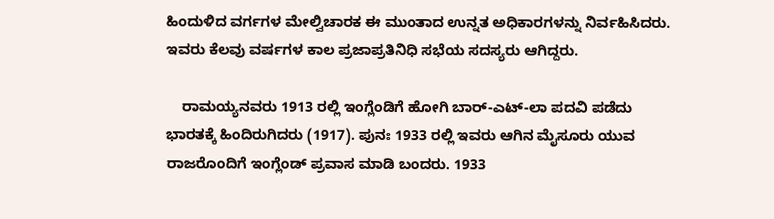ಹಿಂದುಳಿದ ವರ್ಗಗಳ ಮೇಲ್ವಿಚಾರಕ ಈ ಮುಂತಾದ ಉನ್ನತ ಅಧಿಕಾರಗಳನ್ನು ನಿರ್ವಹಿಸಿದರು. ಇವರು ಕೆಲವು ವರ್ಷಗಳ ಕಾಲ ಪ್ರಜಾಪ್ರತಿನಿಧಿ ಸಭೆಯ ಸದಸ್ಯರು ಆಗಿದ್ದರು.

    ರಾಮಯ್ಯನವರು 1913 ರಲ್ಲಿ ಇಂಗ್ಲೆಂಡಿಗೆ ಹೋಗಿ ಬಾರ್-ಎಟ್-ಲಾ ಪದವಿ ಪಡೆದು ಭಾರತಕ್ಕೆ ಹಿಂದಿರುಗಿದರು (1917). ಪುನಃ 1933 ರಲ್ಲಿ ಇವರು ಆಗಿನ ಮೈಸೂರು ಯುವ ರಾಜರೊಂದಿಗೆ ಇಂಗ್ಲೆಂಡ್ ಪ್ರವಾಸ ಮಾಡಿ ಬಂದರು. 1933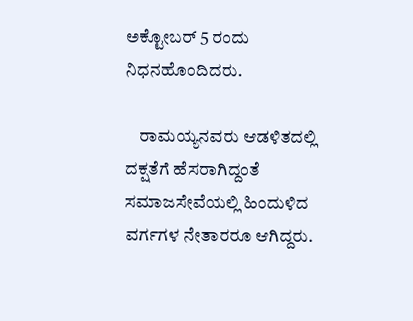ಅಕ್ಟೋಬರ್ 5 ರಂದು ನಿಧನಹೊಂದಿದರು.

    ರಾಮಯ್ಯನವರು ಆಡಳಿತದಲ್ಲಿ ದಕ್ಷತೆಗೆ ಹೆಸರಾಗಿದ್ದಂತೆ ಸಮಾಜಸೇವೆಯಲ್ಲಿ ಹಿಂದುಳಿದ ವರ್ಗಗಳ ನೇತಾರರೂ ಆಗಿದ್ದರು.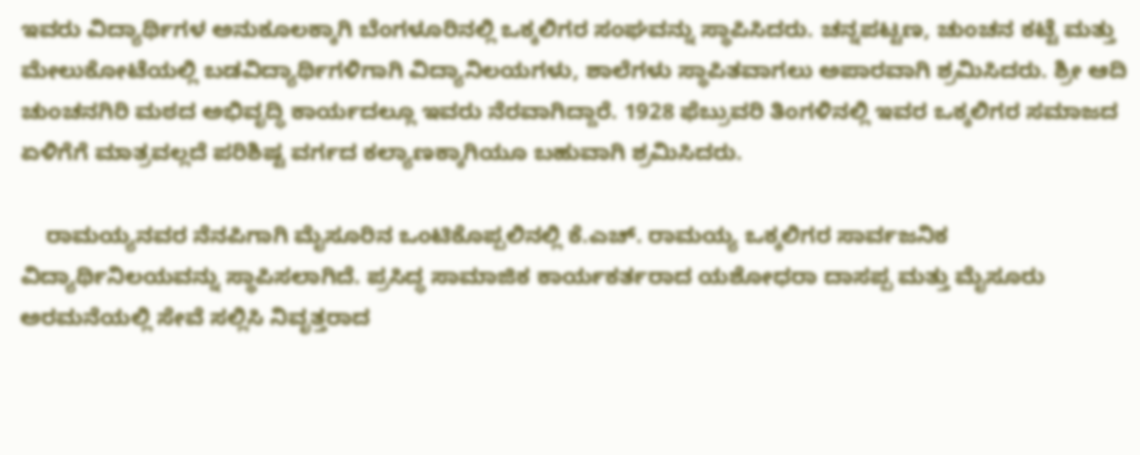ಇವರು ವಿದ್ಯಾರ್ಥಿಗಳ ಅನುಕೂಲಕ್ಕಾಗಿ ಬೆಂಗಳೂರಿನಲ್ಲಿ ಒಕ್ಕಲಿಗರ ಸಂಘವನ್ನು ಸ್ಥಾಪಿಸಿದರು. ಚನ್ನಪಟ್ಟಣ, ಚುಂಚನ ಕಟ್ಟೆ ಮತ್ತು ಮೇಲುಕೋಟೆಯಲ್ಲಿ ಬಡವಿದ್ಯಾರ್ಥಿಗಳಿಗಾಗಿ ವಿದ್ಯಾನಿಲಯಗಳು, ಶಾಲೆಗಳು ಸ್ಥಾಪಿತವಾಗಲು ಅಪಾರವಾಗಿ ಶ್ರಮಿಸಿದರು. ಶ್ರೀ ಆದಿ ಚುಂಚನಗಿರಿ ಮಠದ ಅಭಿವೃದ್ಧಿ ಕಾರ್ಯದಲ್ಲೂ ಇವರು ನೆರವಾಗಿದ್ದಾರೆ. 1928 ಫೆಬ್ರುವರಿ ತಿಂಗಳಿನಲ್ಲಿ ಇವರ ಒಕ್ಕಲಿಗರ ಸಮಾಜದ ಏಳಿಗೆಗೆ ಮಾತ್ರವಲ್ಲದೆ ಪರಿಶಿಷ್ಟ ವರ್ಗದ ಕಲ್ಯಾಣಕ್ಕಾಗಿಯೂ ಬಹುವಾಗಿ ಶ್ರಮಿಸಿದರು.

    ರಾಮಯ್ಯನವರ ನೆನಪಿಗಾಗಿ ಮೈಸೂರಿನ ಒಂಟಿಕೊಪ್ಪಲಿನಲ್ಲಿ ಕೆ.ಎಚ್. ರಾಮಯ್ಯ ಒಕ್ಕಲಿಗರ ಸಾರ್ವಜನಿಕ ವಿದ್ಯಾರ್ಥಿನಿಲಯವನ್ನು ಸ್ಥಾಪಿಸಲಾಗಿದೆ. ಪ್ರಸಿದ್ಧ ಸಾಮಾಜಿಕ ಕಾರ್ಯಕರ್ತರಾದ ಯಶೋಧರಾ ದಾಸಪ್ಪ ಮತ್ತು ಮೈಸೂರು ಅರಮನೆಯಲ್ಲಿ ಸೇವೆ ಸಲ್ಲಿಸಿ ನಿವೃತ್ತರಾದ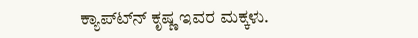ಕ್ಯಾಪ್ಟ್‍ನ್ ಕೃಷ್ಣ ಇವರ ಮಕ್ಕಳು.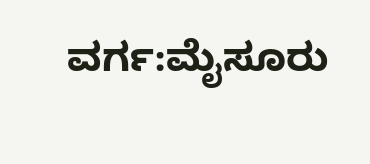ವರ್ಗ:ಮೈಸೂರು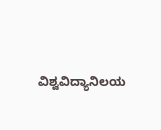ವಿಶ್ವವಿದ್ಯಾನಿಲಯ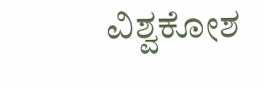ವಿಶ್ವಕೋಶ